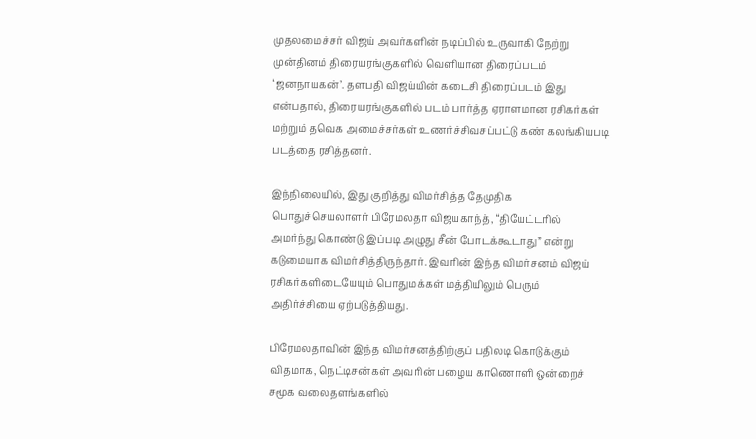முதலமைச்சர் விஜய் அவர்களின் நடிப்பில் உருவாகி நேற்று முன்தினம் திரையரங்குகளில் வெளியான திரைப்படம் ‘ஜனநாயகன்’. தளபதி விஜய்யின் கடைசி திரைப்படம் இது என்பதால், திரையரங்குகளில் படம் பார்த்த ஏராளமான ரசிகர்கள் மற்றும் தவெக அமைச்சர்கள் உணர்ச்சிவசப்பட்டு கண் கலங்கியபடி படத்தை ரசித்தனர்.

இந்நிலையில், இது குறித்து விமர்சித்த தேமுதிக பொதுச்செயலாளர் பிரேமலதா விஜயகாந்த், “தியேட்டரில் அமர்ந்து கொண்டு இப்படி அழுது சீன் போடக்கூடாது” என்று கடுமையாக விமர்சித்திருந்தார். இவரின் இந்த விமர்சனம் விஜய் ரசிகர்களிடையேயும் பொதுமக்கள் மத்தியிலும் பெரும் அதிர்ச்சியை ஏற்படுத்தியது.

பிரேமலதாவின் இந்த விமர்சனத்திற்குப் பதிலடி கொடுக்கும் விதமாக, நெட்டிசன்கள் அவரின் பழைய காணொளி ஒன்றைச் சமூக வலைதளங்களில்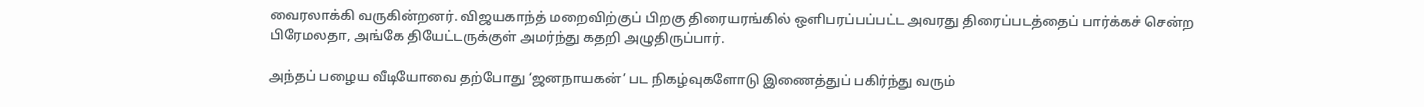வைரலாக்கி வருகின்றனர். விஜயகாந்த் மறைவிற்குப் பிறகு திரையரங்கில் ஒளிபரப்பப்பட்ட அவரது திரைப்படத்தைப் பார்க்கச் சென்ற பிரேமலதா, அங்கே தியேட்டருக்குள் அமர்ந்து கதறி அழுதிருப்பார்.

அந்தப் பழைய வீடியோவை தற்போது ‘ஜனநாயகன்’ பட நிகழ்வுகளோடு இணைத்துப் பகிர்ந்து வரும்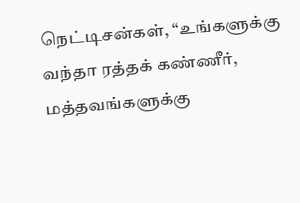நெட்டிசன்கள், “உங்களுக்கு வந்தா ரத்தக் கண்ணீர், மத்தவங்களுக்கு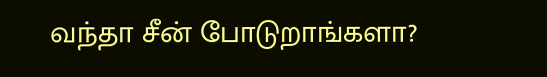வந்தா சீன் போடுறாங்களா?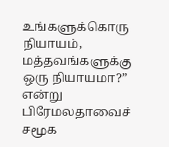உங்களுக்கொரு நியாயம், மத்தவங்களுக்கு ஒரு நியாயமா?” என்று பிரேமலதாவைச் சமூக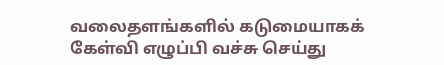வலைதளங்களில் கடுமையாகக் கேள்வி எழுப்பி வச்சு செய்து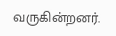வருகின்றனர்.